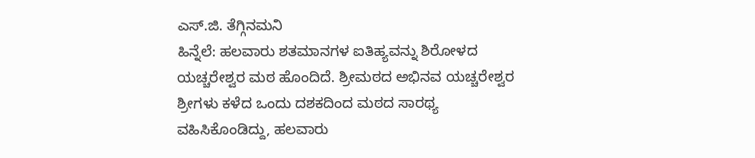ಎಸ್.ಜಿ. ತೆಗ್ಗಿನಮನಿ
ಹಿನ್ನೆಲೆ: ಹಲವಾರು ಶತಮಾನಗಳ ಐತಿಹ್ಯವನ್ನು ಶಿರೋಳದ ಯಚ್ಚರೇಶ್ವರ ಮಠ ಹೊಂದಿದೆ. ಶ್ರೀಮಠದ ಅಭಿನವ ಯಚ್ಚರೇಶ್ವರ ಶ್ರೀಗಳು ಕಳೆದ ಒಂದು ದಶಕದಿಂದ ಮಠದ ಸಾರಥ್ಯ ವಹಿಸಿಕೊಂಡಿದ್ದು, ಹಲವಾರು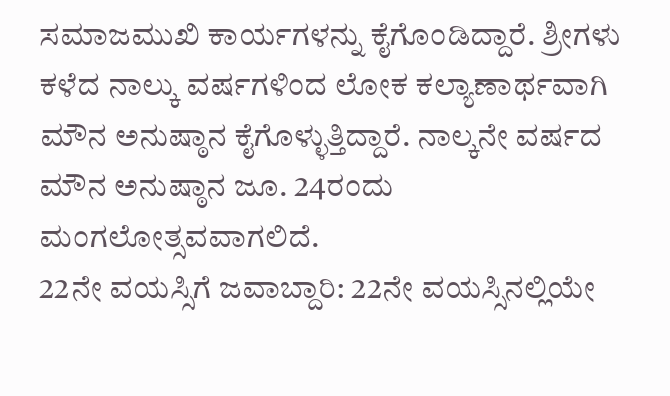ಸಮಾಜಮುಖಿ ಕಾರ್ಯಗಳನ್ನು ಕೈಗೊಂಡಿದ್ದಾರೆ. ಶ್ರೀಗಳು ಕಳೆದ ನಾಲ್ಕು ವರ್ಷಗಳಿಂದ ಲೋಕ ಕಲ್ಯಾಣಾರ್ಥವಾಗಿ ಮೌನ ಅನುಷ್ಠಾನ ಕೈಗೊಳ್ಳುತ್ತಿದ್ದಾರೆ. ನಾಲ್ಕನೇ ವರ್ಷದ ಮೌನ ಅನುಷ್ಠಾನ ಜೂ. 24ರಂದು ಮಂಗಲೋತ್ಸವವಾಗಲಿದೆ.
22ನೇ ವಯಸ್ಸಿಗೆ ಜವಾಬ್ದಾರಿ: 22ನೇ ವಯಸ್ಸಿನಲ್ಲಿಯೇ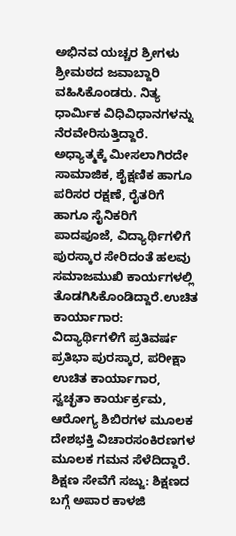ಅಭಿನವ ಯಚ್ಚರ ಶ್ರೀಗಳು ಶ್ರೀಮಠದ ಜವಾಬ್ದಾರಿ ವಹಿಸಿಕೊಂಡರು. ನಿತ್ಯ ಧಾರ್ಮಿಕ ವಿಧಿವಿಧಾನಗಳನ್ನು ನೆರವೇರಿಸುತ್ತಿದ್ದಾರೆ. ಅಧ್ಯಾತ್ಮಕ್ಕೆ ಮೀಸಲಾಗಿರದೇ ಸಾಮಾಜಿಕ, ಶೈಕ್ಷಣಿಕ ಹಾಗೂ ಪರಿಸರ ರಕ್ಷಣೆ, ರೈತರಿಗೆ ಹಾಗೂ ಸೈನಿಕರಿಗೆ ಪಾದಪೂಜೆ, ವಿದ್ಯಾರ್ಥಿಗಳಿಗೆ ಪುರಸ್ಕಾರ ಸೇರಿದಂತೆ ಹಲವು ಸಮಾಜಮುಖಿ ಕಾರ್ಯಗಳಲ್ಲಿ ತೊಡಗಿಸಿಕೊಂಡಿದ್ದಾರೆ.ಉಚಿತ ಕಾರ್ಯಾಗಾರ: ವಿದ್ಯಾರ್ಥಿಗಳಿಗೆ ಪ್ರತಿವರ್ಷ ಪ್ರತಿಭಾ ಪುರಸ್ಕಾರ, ಪರೀಕ್ಷಾ ಉಚಿತ ಕಾರ್ಯಾಗಾರ, ಸ್ವಚ್ಛತಾ ಕಾರ್ಯರ್ಕ್ರಮ, ಆರೋಗ್ಯ ಶಿಬಿರಗಳ ಮೂಲಕ ದೇಶಭಕ್ತಿ ವಿಚಾರಸಂಕಿರಣಗಳ ಮೂಲಕ ಗಮನ ಸೆಳೆದಿದ್ದಾರೆ.
ಶಿಕ್ಷಣ ಸೇವೆಗೆ ಸಜ್ಜು: ಶಿಕ್ಷಣದ ಬಗ್ಗೆ ಅಪಾರ ಕಾಳಜಿ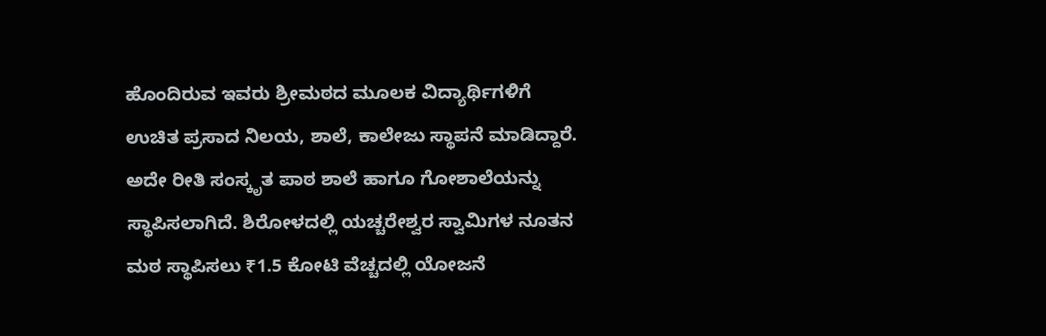ಹೊಂದಿರುವ ಇವರು ಶ್ರೀಮಠದ ಮೂಲಕ ವಿದ್ಯಾರ್ಥಿಗಳಿಗೆ ಉಚಿತ ಪ್ರಸಾದ ನಿಲಯ, ಶಾಲೆ, ಕಾಲೇಜು ಸ್ಥಾಪನೆ ಮಾಡಿದ್ದಾರೆ. ಅದೇ ರೀತಿ ಸಂಸ್ಕೃತ ಪಾಠ ಶಾಲೆ ಹಾಗೂ ಗೋಶಾಲೆಯನ್ನು ಸ್ಥಾಪಿಸಲಾಗಿದೆ. ಶಿರೋಳದಲ್ಲಿ ಯಚ್ಚರೇಶ್ವರ ಸ್ವಾಮಿಗಳ ನೂತನ ಮಠ ಸ್ಥಾಪಿಸಲು ₹1.5 ಕೋಟಿ ವೆಚ್ಚದಲ್ಲಿ ಯೋಜನೆ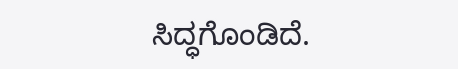ಸಿದ್ಧಗೊಂಡಿದೆ.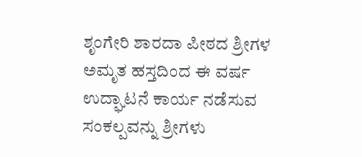ಶೃಂಗೇರಿ ಶಾರದಾ ಪೀಠದ ಶ್ರೀಗಳ ಅಮೃತ ಹಸ್ತದಿಂದ ಈ ವರ್ಷ ಉದ್ಘಾಟನೆ ಕಾರ್ಯ ನಡೆಸುವ ಸಂಕಲ್ಪವನ್ನು ಶ್ರೀಗಳು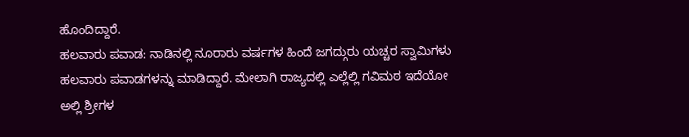ಹೊಂದಿದ್ದಾರೆ.
ಹಲವಾರು ಪವಾಡ: ನಾಡಿನಲ್ಲಿ ನೂರಾರು ವರ್ಷಗಳ ಹಿಂದೆ ಜಗದ್ಗುರು ಯಚ್ಚರ ಸ್ವಾಮಿಗಳು ಹಲವಾರು ಪವಾಡಗಳನ್ನು ಮಾಡಿದ್ದಾರೆ. ಮೇಲಾಗಿ ರಾಜ್ಯದಲ್ಲಿ ಎಲ್ಲೆಲ್ಲಿ ಗವಿಮಠ ಇದೆಯೋ ಅಲ್ಲಿ ಶ್ರೀಗಳ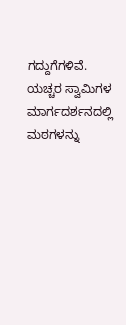ಗದ್ದುಗೆಗಳಿವೆ. ಯಚ್ಚರ ಸ್ವಾಮಿಗಳ ಮಾರ್ಗದರ್ಶನದಲ್ಲಿ ಮಠಗಳನ್ನು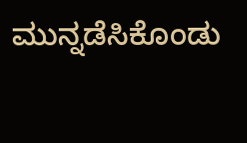ಮುನ್ನಡೆಸಿಕೊಂಡು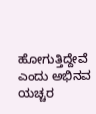ಹೋಗುತ್ತಿದ್ದೇವೆ ಎಂದು ಅಭಿನವ ಯಚ್ಚರ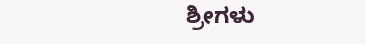ಶ್ರೀಗಳು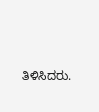ತಿಳಿಸಿದರು.